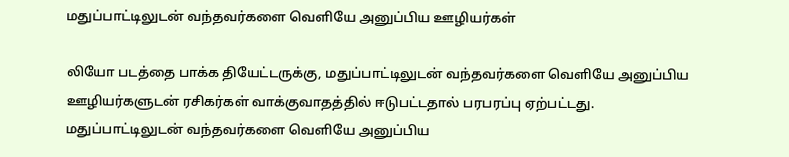மதுப்பாட்டிலுடன் வந்தவர்களை வெளியே அனுப்பிய ஊழியர்கள்

லியோ படத்தை பாக்க தியேட்டருக்கு, மதுப்பாட்டிலுடன் வந்தவர்களை வெளியே அனுப்பிய ஊழியர்களுடன் ரசிகர்கள் வாக்குவாதத்தில் ஈடுபட்டதால் பரபரப்பு ஏற்பட்டது.
மதுப்பாட்டிலுடன் வந்தவர்களை வெளியே அனுப்பிய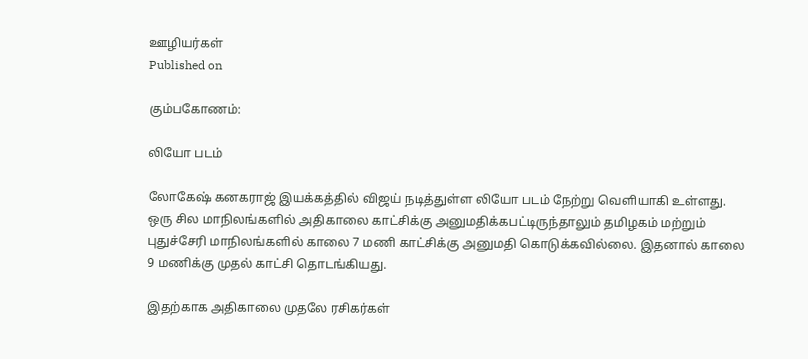ஊழியர்கள்
Published on

கும்பகோணம்:

லியோ படம்

லோகேஷ் கனகராஜ் இயக்கத்தில் விஜய் நடித்துள்ள லியோ படம் நேற்று வெளியாகி உள்ளது. ஒரு சில மாநிலங்களில் அதிகாலை காட்சிக்கு அனுமதிக்கபட்டிருந்தாலும் தமிழகம் மற்றும் புதுச்சேரி மாநிலங்களில் காலை 7 மணி காட்சிக்கு அனுமதி கொடுக்கவில்லை. இதனால் காலை 9 மணிக்கு முதல் காட்சி தொடங்கியது.

இதற்காக அதிகாலை முதலே ரசிகர்கள்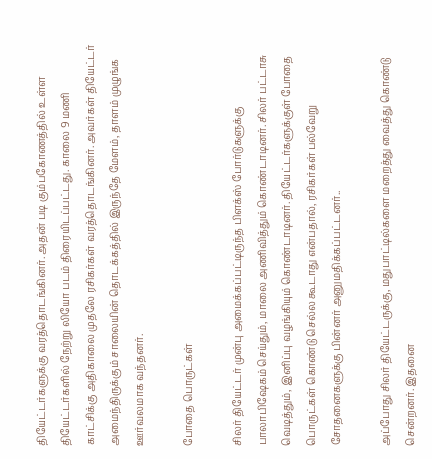தியேட்டர்களுக்கு வரத்தொடங்கினர். அதன் படி கும்பகோணத்தில் உள்ள தியேட்டர்களில் நேற்று லியோ படம் திரையிடப்பட்டது. காலை 9 மணி காட்சிக்கு அதிகாலை முதலே ரசிகர்கள் வரத்தொடங்கினர். அவர்கள் தியேட்டர் அமைந்திருக்கும் சாலையின் தொடக்கத்தில் இருந்தே மேளம், தாளம் முழுங்க ஊர்வலமாக வந்தனர்.

போதை பொருட்கள்

சிலர் தியேட்டர் முன்பு அமைக்கப்பட்டிருந்த பிளக்ஸ் போர்டுகளுக்கு பாலாபிஷேகம் செய்தும், மாலை அணிவித்தும் கொண்டாடினர். சிலர் பட்டாசு வெடித்தும், இனிப்பு வழங்கியும் கொண்டாடினர். தியேட்டர்களுக்குள் போதை பொருட்கள் கொண்டு செல்ல கூடாது என்பதால், ரசிகர்கள் பல்வேறு சோதனைகளுக்கு பின்னர் அனுமதிக்கப்பட்டனர்..

அப்போது சிலர் தியேட்டருக்கு, மதுபாட்டில்களை மறைத்து வைத்து கொண்டு சென்றனர். இதனை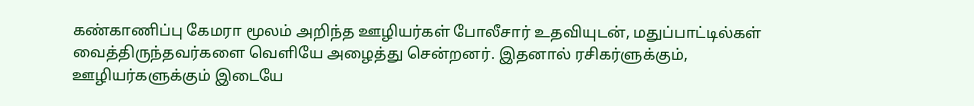கண்காணிப்பு கேமரா மூலம் அறிந்த ஊழியர்கள் போலீசார் உதவியுடன், மதுப்பாட்டில்கள் வைத்திருந்தவர்களை வெளியே அழைத்து சென்றனர். இதனால் ரசிகர்ளுக்கும், ஊழியர்களுக்கும் இடையே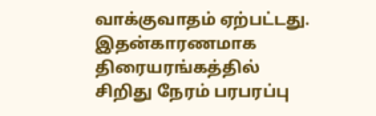வாக்குவாதம் ஏற்பட்டது. இதன்காரணமாக திரையரங்கத்தில் சிறிது நேரம் பரபரப்பு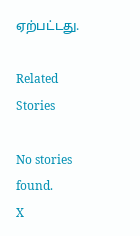ஏற்பட்டது.

Related Stories

No stories found.
X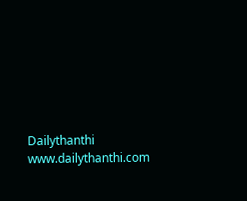Dailythanthi
www.dailythanthi.com